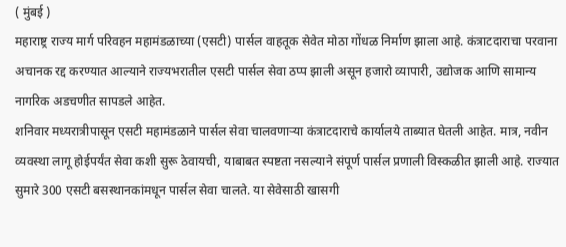( मुंबई )
महाराष्ट्र राज्य मार्ग परिवहन महामंडळाच्या (एसटी) पार्सल वाहतूक सेवेत मोठा गोंधळ निर्माण झाला आहे. कंत्राटदाराचा परवाना अचानक रद्द करण्यात आल्याने राज्यभरातील एसटी पार्सल सेवा ठप्प झाली असून हजारो व्यापारी, उद्योजक आणि सामान्य नागरिक अडचणीत सापडले आहेत.
शनिवार मध्यरात्रीपासून एसटी महामंडळाने पार्सल सेवा चालवणाऱ्या कंत्राटदाराचे कार्यालये ताब्यात घेतली आहेत. मात्र, नवीन व्यवस्था लागू होईपर्यंत सेवा कशी सुरू ठेवायची, याबाबत स्पष्टता नसल्याने संपूर्ण पार्सल प्रणाली विस्कळीत झाली आहे. राज्यात सुमारे 300 एसटी बसस्थानकांमधून पार्सल सेवा चालते. या सेवेसाठी खासगी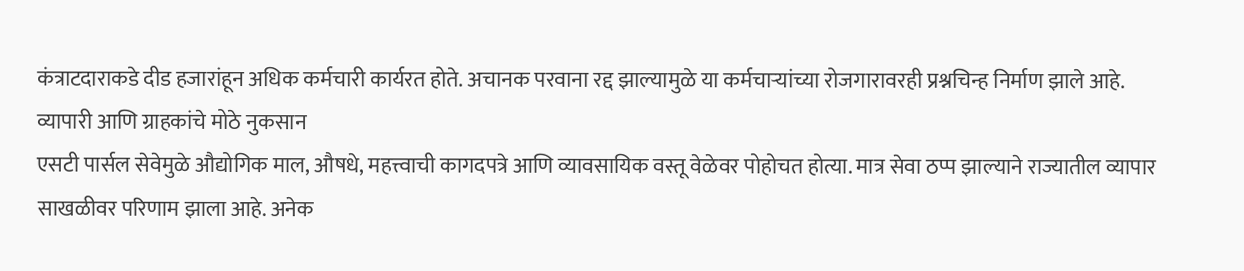कंत्राटदाराकडे दीड हजारांहून अधिक कर्मचारी कार्यरत होते. अचानक परवाना रद्द झाल्यामुळे या कर्मचाऱ्यांच्या रोजगारावरही प्रश्नचिन्ह निर्माण झाले आहे.
व्यापारी आणि ग्राहकांचे मोठे नुकसान
एसटी पार्सल सेवेमुळे औद्योगिक माल, औषधे, महत्त्वाची कागदपत्रे आणि व्यावसायिक वस्तू वेळेवर पोहोचत होत्या. मात्र सेवा ठप्प झाल्याने राज्यातील व्यापार साखळीवर परिणाम झाला आहे. अनेक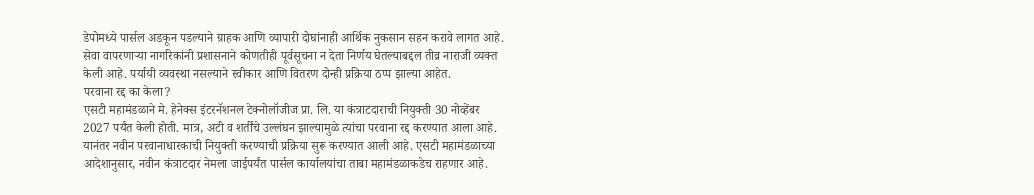डेपोमध्ये पार्सल अडकून पडल्याने ग्राहक आणि व्यापारी दोघांनाही आर्थिक नुकसान सहन करावे लागत आहे. सेवा वापरणाऱ्या नागरिकांनी प्रशासनाने कोणतीही पूर्वसूचना न देता निर्णय घेतल्याबद्दल तीव्र नाराजी व्यक्त केली आहे. पर्यायी व्यवस्था नसल्याने स्वीकार आणि वितरण दोन्ही प्रक्रिया ठप्प झाल्या आहेत.
परवाना रद्द का केला?
एसटी महामंडळाने मे. हेनेक्स इंटरनॅशनल टेक्नोलॉजीज प्रा. लि. या कंत्राटदाराची नियुक्ती 30 नोव्हेंबर 2027 पर्यंत केली होती. मात्र, अटी व शर्तींचे उल्लंघन झाल्यामुळे त्यांचा परवाना रद्द करण्यात आला आहे. यानंतर नवीन परवानाधारकाची नियुक्ती करण्याची प्रक्रिया सुरू करण्यात आली आहे. एसटी महामंडळाच्या आदेशानुसार, नवीन कंत्राटदार नेमला जाईपर्यंत पार्सल कार्यालयांचा ताबा महामंडळाकडेच राहणार आहे.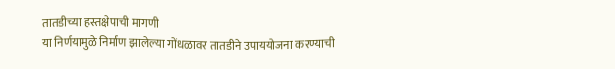तातडीच्या हस्तक्षेपाची मागणी
या निर्णयामुळे निर्माण झालेल्या गोंधळावर तातडीने उपाययोजना करण्याची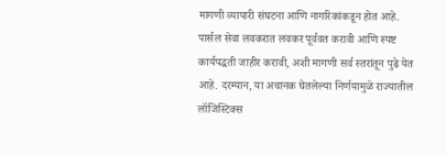मागणी व्यापारी संघटना आणि नागरिकांकडून होत आहे. पार्सल सेवा लवकरात लवकर पूर्ववत करावी आणि स्पष्ट कार्यपद्धती जाहीर करावी, अशी मागणी सर्व स्तरांतून पुढे येत आहे. दरम्यान, या अचानक घेतलेल्या निर्णयामुळे राज्यातील लॉजिस्टिक्स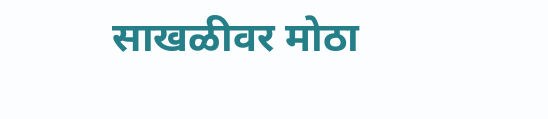साखळीवर मोठा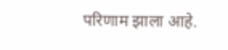परिणाम झाला आहे.